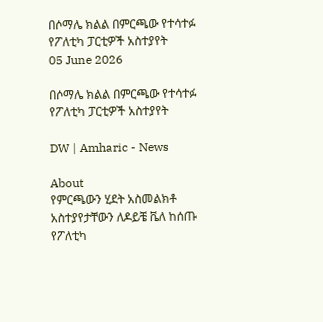በሶማሌ ክልል በምርጫው የተሳተፉ የፖለቲካ ፓርቲዎች አስተያየት
05 June 2026

በሶማሌ ክልል በምርጫው የተሳተፉ የፖለቲካ ፓርቲዎች አስተያየት

DW | Amharic - News

About
የምርጫውን ሂደት አስመልክቶ አስተያየታቸውን ለዶይቼ ቬለ ከሰጡ የፖለቲካ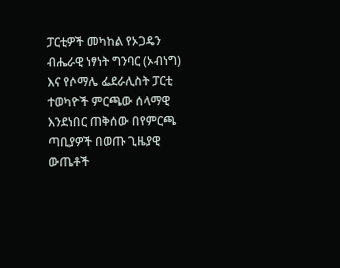ፓርቲዎች መካከል የኦጋዴን ብሔራዊ ነፃነት ግንባር (ኦብነግ) እና የሶማሌ ፌደራሊስት ፓርቲ ተወካዮች ምርጫው ሰላማዊ እንደነበር ጠቅሰው በየምርጫ ጣቢያዎች በወጡ ጊዜያዊ ውጤቶች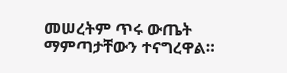መሠረትም ጥሩ ውጤት ማምጣታቸውን ተናግረዋል።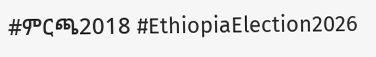#ምርጫ2018 #EthiopiaElection2026